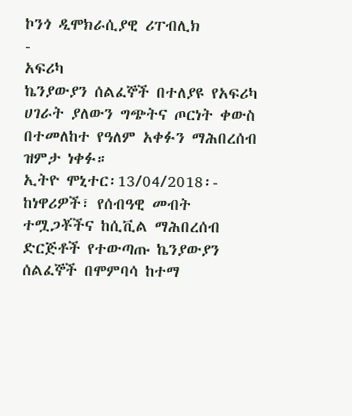ኮንጎ ዲሞክራሲያዊ ሪፐብሊክ
-
አፍሪካ
ኬንያውያን ሰልፈኞች በተለያዩ የአፍሪካ ሀገራት ያለውን ግጭትና ጦርነት ቀውስ በተመለከተ የዓለም አቀፉን ማሕበረሰብ ዝምታ ነቀፉ።
ኢትዮ ሞኒተር፡13/04/2018፡- ከነዋሪዎች፣ የሰብዓዊ መብት ተሟጋቾችና ከሲቪል ማሕበረሰብ ድርጅቶች የተውጣጡ ኬንያውያን ሰልፈኞች በሞምባሳ ከተማ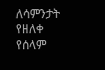ለሳምንታት የዘለቀ የሰላም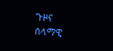ጉዞና ሰላማዊ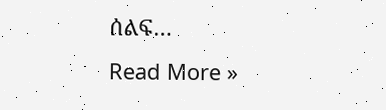ሰልፍ…
Read More »